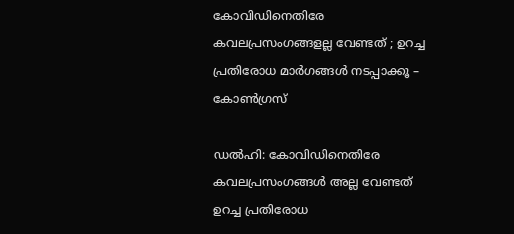കോവിഡിനെതിരേ കവലപ്രസംഗങ്ങളല്ല വേണ്ടത് ; ഉറച്ച പ്രതിരോധ മാർഗങ്ങൾ നടപ്പാക്കൂ – കോൺഗ്രസ്

ഡല്‍ഹി: കോവിഡിനെതിരേ കവലപ്രസംഗങ്ങള്‍ അല്ല വേണ്ടത് ഉറച്ച പ്രതിരോധ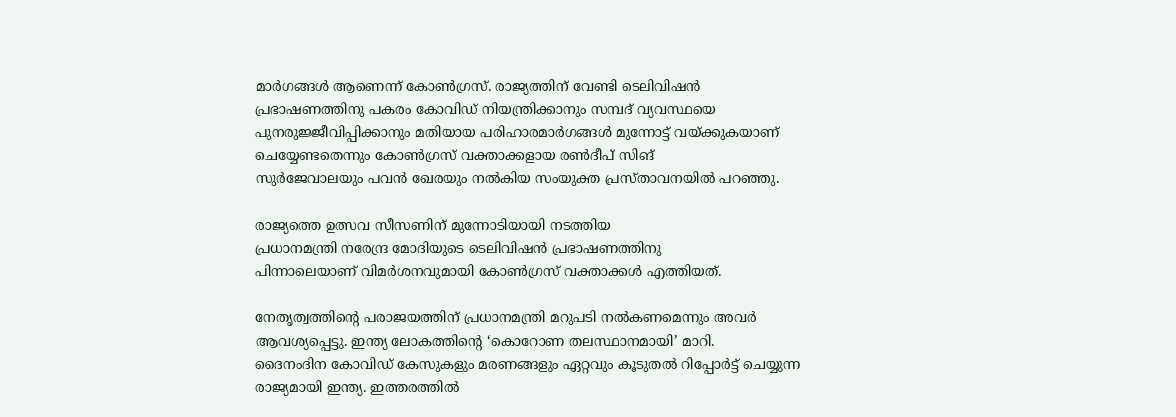മാർഗങ്ങൾ ആണെന്ന് കോൺഗ്രസ്. രാജ്യത്തിന് വേണ്ടി ടെലിവിഷൻ പ്രഭാഷണത്തിനു പകരം കോവിഡ് നിയന്ത്രിക്കാനും സമ്പദ് വ്യവസ്ഥയെ പുനരുജ്ജീവിപ്പിക്കാനും മതിയായ പരിഹാരമാര്‍ഗങ്ങള്‍ മുന്നോട്ട് വയ്ക്കുകയാണ് ചെയ്യേണ്ടതെന്നും കോൺഗ്രസ് വക്താക്കളായ രണ്‍ദീപ് സിങ്
സുര്‍ജേവാലയും പവന്‍ ഖേരയും നല്‍കിയ സംയുക്ത പ്രസ്താവനയില്‍ പറഞ്ഞു.

രാജ്യത്തെ ഉത്സവ സീസണിന് മുന്നോടിയായി നടത്തിയ
പ്രധാനമന്ത്രി നരേന്ദ്ര മോദിയുടെ ടെലിവിഷന്‍ പ്രഭാഷണത്തിനു
പിന്നാലെയാണ് വിമര്‍ശനവുമായി കോണ്‍ഗ്രസ് വക്താക്കൾ എത്തിയത്.

നേതൃത്വത്തിൻ്റെ പരാജയത്തിന് പ്രധാനമന്ത്രി മറുപടി നല്‍കണമെന്നും അവർ ആവശ്യപ്പെട്ടു. ഇന്ത്യ ലോകത്തിൻ്റെ ‘കൊറോണ തലസ്ഥാനമായി’ മാറി.
ദൈനംദിന കോവിഡ് കേസുകളും മരണങ്ങളും ഏറ്റവും കൂടുതല്‍ റിപ്പോര്‍ട്ട് ചെയ്യുന്ന രാജ്യമായി ഇന്ത്യ. ഇത്തരത്തിൽ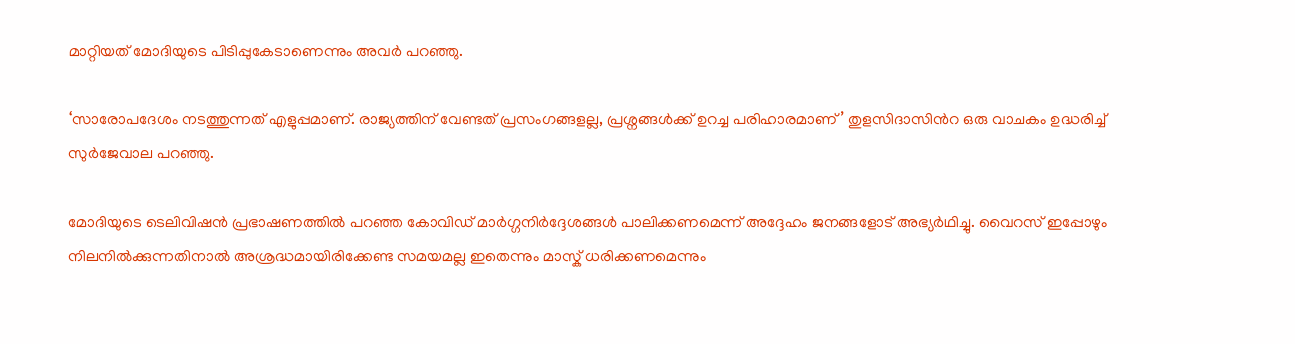മാറ്റിയത് മോദിയുടെ പിടിപ്പുകേടാണെന്നും അവർ പറഞ്ഞു.

‘സാരോപദേശം നടത്തുന്നത് എളുപ്പമാണ്. രാജ്യത്തിന് വേണ്ടത് പ്രസംഗങ്ങളല്ല, പ്രശ്നങ്ങള്‍ക്ക് ഉറച്ച പരിഹാരമാണ്’ തുളസിദാസിന്‍റ ഒരു വാചകം ഉദ്ധരിച്ച്‌ സുർജേവാല പറഞ്ഞു.

മോദിയുടെ ടെലിവിഷന്‍ പ്രഭാഷണത്തിൽ പറഞ്ഞ കോവിഡ് മാര്‍ഗ്ഗനിര്‍ദ്ദേശങ്ങള്‍ പാലിക്കണമെന്ന് അദ്ദേഹം ജനങ്ങളോട് അഭ്യര്‍ഥിച്ചു. വൈറസ് ഇപ്പോഴും നിലനില്‍ക്കുന്നതിനാല്‍ അശ്രദ്ധമായിരിക്കേണ്ട സമയമല്ല ഇതെന്നും മാസ്ക് ധരിക്കണമെന്നും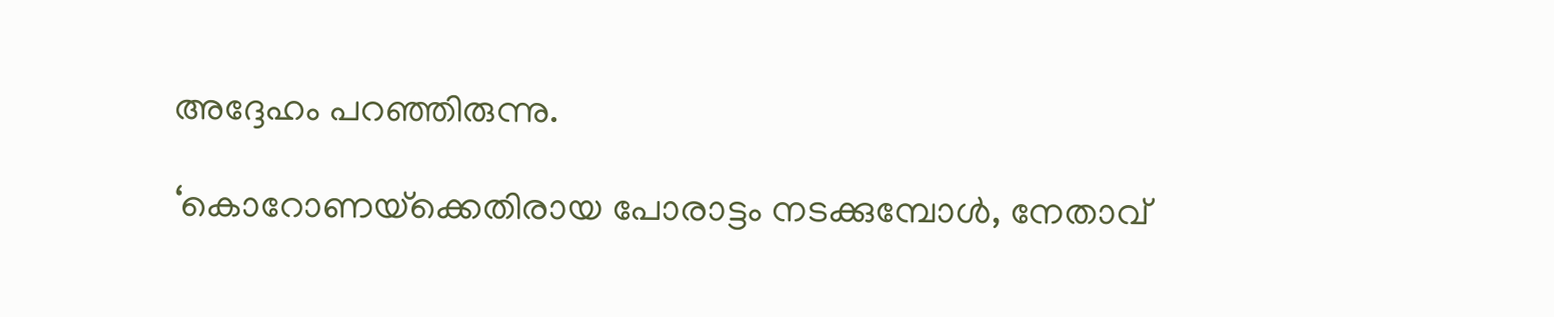അദ്ദേഹം പറഞ്ഞിരുന്നു.

‘കൊറോണയ്‌ക്കെതിരായ പോരാട്ടം നടക്കുമ്പോള്‍, നേതാവ്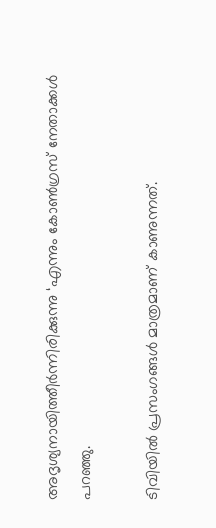അദൃശ്യനായിത്തീര്‍ന്നിരിക്കുന്നു ‘എന്നും കോൺഗ്രസ് നേതാക്കൾ പറഞ്ഞു.

ടിവിയില്‍ പ്രസംഗങ്ങള്‍ മാത്രമാണ് കാണുന്നത്.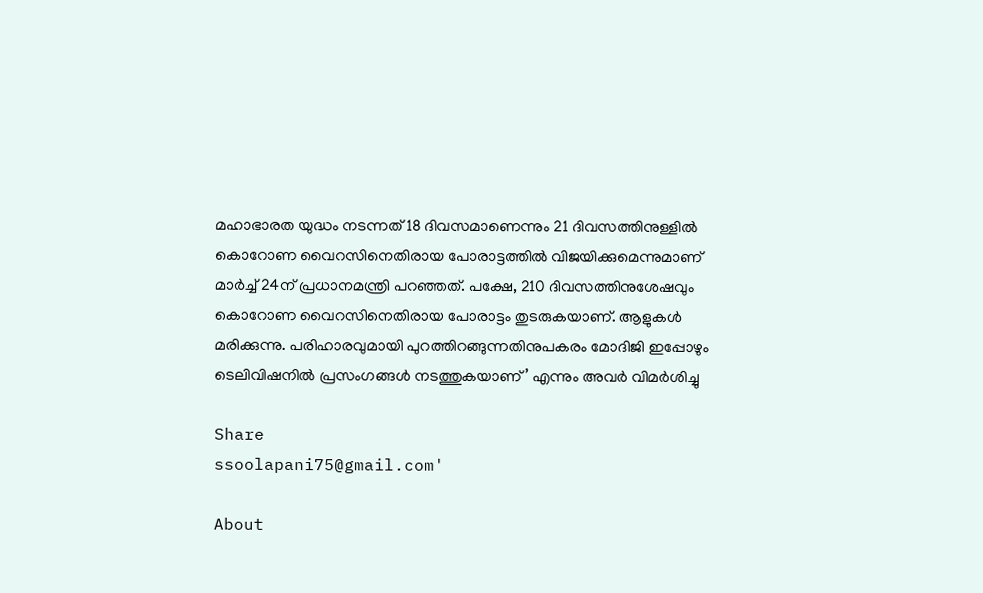മഹാഭാരത യുദ്ധം നടന്നത് 18 ദിവസമാണെന്നും 21 ദിവസത്തിനുള്ളില്‍ കൊറോണ വൈറസിനെതിരായ പോരാട്ടത്തില്‍ വിജയിക്കുമെന്നുമാണ് മാര്‍ച്ച്‌ 24ന് പ്രധാനമന്ത്രി പറഞ്ഞത്. പക്ഷേ, 210 ദിവസത്തിനുശേഷവും കൊറോണ വൈറസിനെതിരായ പോരാട്ടം തുടരുകയാണ്. ആളുകള്‍ മരിക്കുന്നു. പരിഹാരവുമായി പുറത്തിറങ്ങുന്നതിനുപകരം മോദിജി ഇപ്പോഴും ടെലിവിഷനില്‍ പ്രസംഗങ്ങള്‍ നടത്തുകയാണ്’ എന്നും അവര്‍ വിമർശിച്ചു

Share
ssoolapani75@gmail.com'

About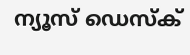ന്യൂസ് ഡെസ്ക്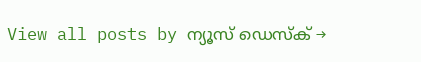View all posts by ന്യൂസ് ഡെസ്ക് →